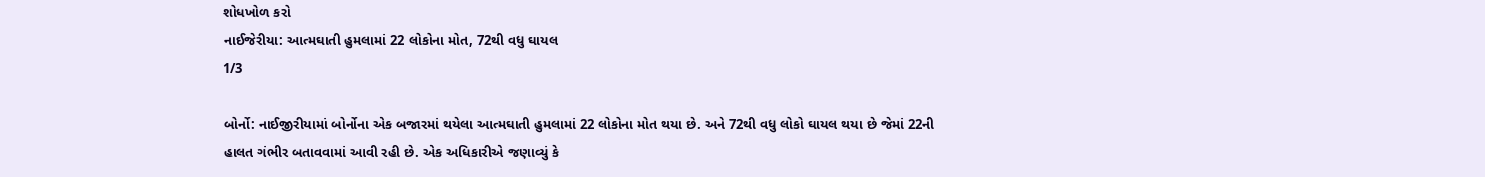શોધખોળ કરો
નાઈજેરીયા: આત્મઘાતી હુમલામાં 22 લોકોના મોત, 72થી વધુ ઘાયલ
1/3

બોર્નો: નાઈજીરીયામાં બોર્નોના એક બજારમાં થયેલા આત્મઘાતી હુમલામાં 22 લોકોના મોત થયા છે. અને 72થી વધુ લોકો ઘાયલ થયા છે જેમાં 22ની હાલત ગંભીર બતાવવામાં આવી રહી છે. એક અધિકારીએ જણાવ્યું કે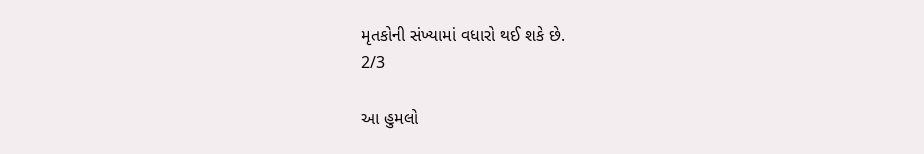મૃતકોની સંખ્યામાં વધારો થઈ શકે છે.
2/3

આ હુમલો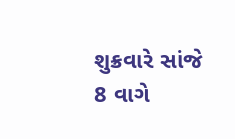શુક્રવારે સાંજે 8 વાગે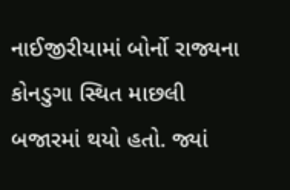નાઈજીરીયામાં બોર્નો રાજ્યના કોનડુગા સ્થિત માછલી બજારમાં થયો હતો. જ્યાં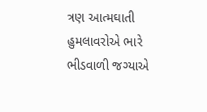ત્રણ આત્મઘાતી હુમલાવરોએ ભારે ભીડવાળી જગ્યાએ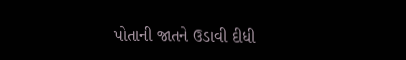પોતાની જાતને ઉડાવી દીધી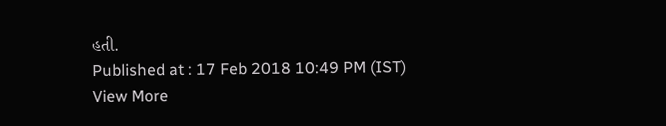હતી.
Published at : 17 Feb 2018 10:49 PM (IST)
View More